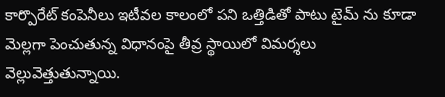కార్పొరేట్ కంపెనీలు ఇటీవల కాలంలో పని ఒత్తిడితో పాటు టైమ్ ను కూడా మెల్లగా పెంచుతున్న విధానంపై తీవ్ర స్థాయిలో విమర్శలు వెల్లువెత్తుతున్నాయి.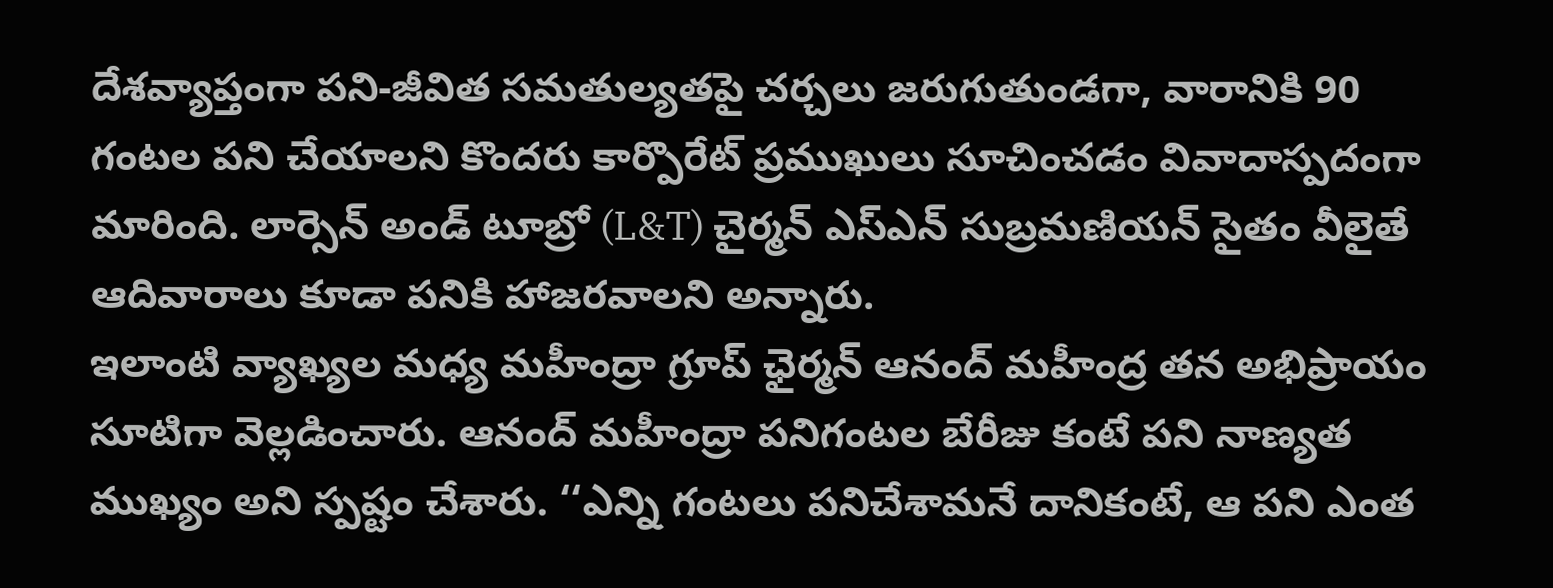దేశవ్యాప్తంగా పని-జీవిత సమతుల్యతపై చర్చలు జరుగుతుండగా, వారానికి 90 గంటల పని చేయాలని కొందరు కార్పొరేట్ ప్రముఖులు సూచించడం వివాదాస్పదంగా మారింది. లార్సెన్ అండ్ టూబ్రో (L&T) చైర్మన్ ఎస్ఎన్ సుబ్రమణియన్ సైతం వీలైతే ఆదివారాలు కూడా పనికి హాజరవాలని అన్నారు.
ఇలాంటి వ్యాఖ్యల మధ్య మహీంద్రా గ్రూప్ ఛైర్మన్ ఆనంద్ మహీంద్ర తన అభిప్రాయం సూటిగా వెల్లడించారు. ఆనంద్ మహీంద్రా పనిగంటల బేరీజు కంటే పని నాణ్యత ముఖ్యం అని స్పష్టం చేశారు. ‘‘ఎన్ని గంటలు పనిచేశామనే దానికంటే, ఆ పని ఎంత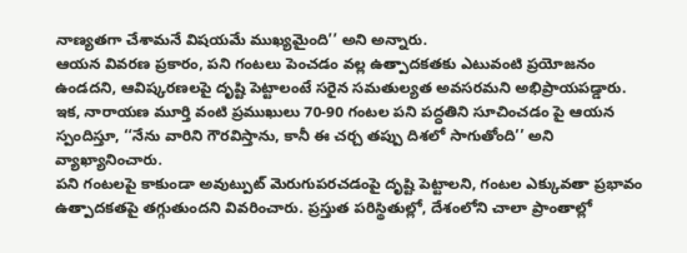నాణ్యతగా చేశామనే విషయమే ముఖ్యమైంది’’ అని అన్నారు.
ఆయన వివరణ ప్రకారం, పని గంటలు పెంచడం వల్ల ఉత్పాదకతకు ఎటువంటి ప్రయోజనం ఉండదని, ఆవిష్కరణలపై దృష్టి పెట్టాలంటే సరైన సమతుల్యత అవసరమని అభిప్రాయపడ్డారు. ఇక, నారాయణ మూర్తి వంటి ప్రముఖులు 70-90 గంటల పని పద్ధతిని సూచించడం పై ఆయన స్పందిస్తూ, ‘‘నేను వారిని గౌరవిస్తాను, కానీ ఈ చర్చ తప్పు దిశలో సాగుతోంది’’ అని వ్యాఖ్యానించారు.
పని గంటలపై కాకుండా అవుట్పుట్ మెరుగుపరచడంపై దృష్టి పెట్టాలని, గంటల ఎక్కువతా ప్రభావం ఉత్పాదకతపై తగ్గుతుందని వివరించారు. ప్రస్తుత పరిస్థితుల్లో, దేశంలోని చాలా ప్రాంతాల్లో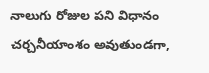నాలుగు రోజుల పని విధానం చర్చనీయాంశం అవుతుండగా,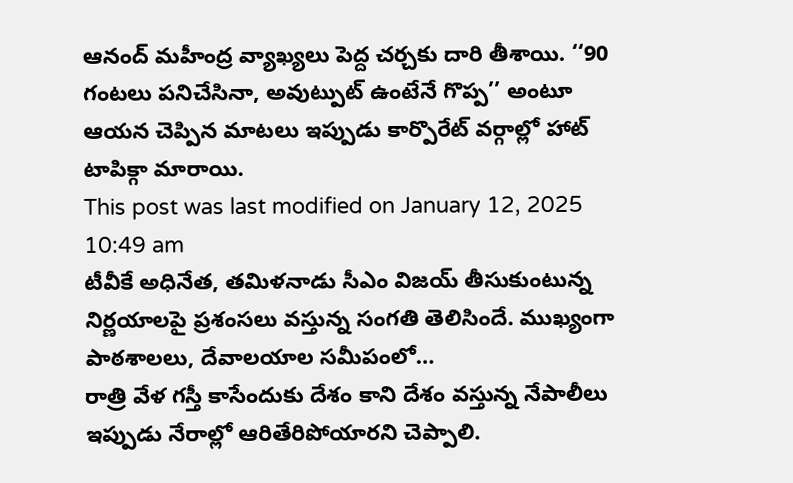ఆనంద్ మహీంద్ర వ్యాఖ్యలు పెద్ద చర్చకు దారి తీశాయి. ‘‘90 గంటలు పనిచేసినా, అవుట్పుట్ ఉంటేనే గొప్ప’’ అంటూ ఆయన చెప్పిన మాటలు ఇప్పుడు కార్పొరేట్ వర్గాల్లో హాట్ టాపిక్గా మారాయి.
This post was last modified on January 12, 2025 10:49 am
టీవీకే అధినేత, తమిళనాడు సీఎం విజయ్ తీసుకుంటున్న నిర్ణయాలపై ప్రశంసలు వస్తున్న సంగతి తెలిసిందే. ముఖ్యంగా పాఠశాలలు, దేవాలయాల సమీపంలో…
రాత్రి వేళ గస్తీ కాసేందుకు దేశం కాని దేశం వస్తున్న నేపాలీలు ఇప్పుడు నేరాల్లో ఆరితేరిపోయారని చెప్పాలి.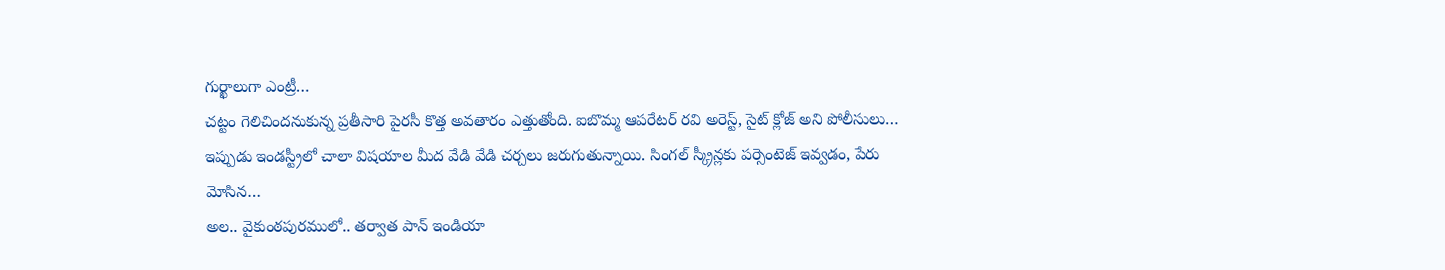గుర్ఖాలుగా ఎంట్రీ…
చట్టం గెలిచిందనుకున్న ప్రతీసారి పైరసీ కొత్త అవతారం ఎత్తుతోంది. ఐబొమ్మ ఆపరేటర్ రవి అరెస్ట్, సైట్ క్లోజ్ అని పోలీసులు…
ఇప్పుడు ఇండస్ట్రీలో చాలా విషయాల మీద వేడి వేడి చర్చలు జరుగుతున్నాయి. సింగల్ స్క్రీన్లకు పర్సెంటెజ్ ఇవ్వడం, పేరు మోసిన…
అల.. వైకుంఠపురములో.. తర్వాత పాన్ ఇండియా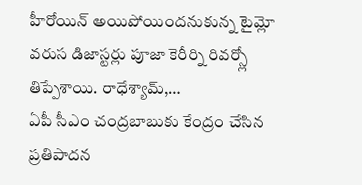హీరోయిన్ అయిపోయిందనుకున్న టైమ్లో వరుస డిజాస్టర్లు పూజా కెరీర్ని రివర్స్లో తిప్పేశాయి. రాధేశ్యామ్,…
ఏపీ సీఎం చంద్రబాబుకు కేంద్రం చేసిన ప్రతిపాదన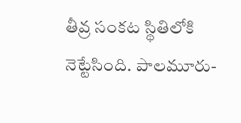తీవ్ర సంకట స్థితిలోకి నెట్టేసింది. పాలమూరు-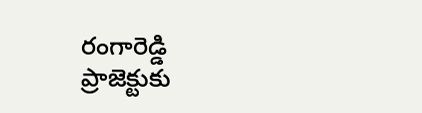రంగారెడ్డి ప్రాజెక్టుకు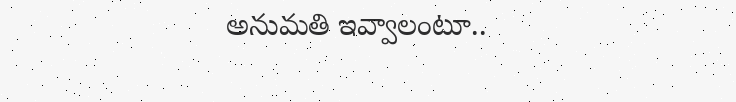అనుమతి ఇవ్వాలంటూ..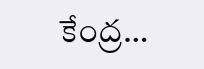కేంద్ర…